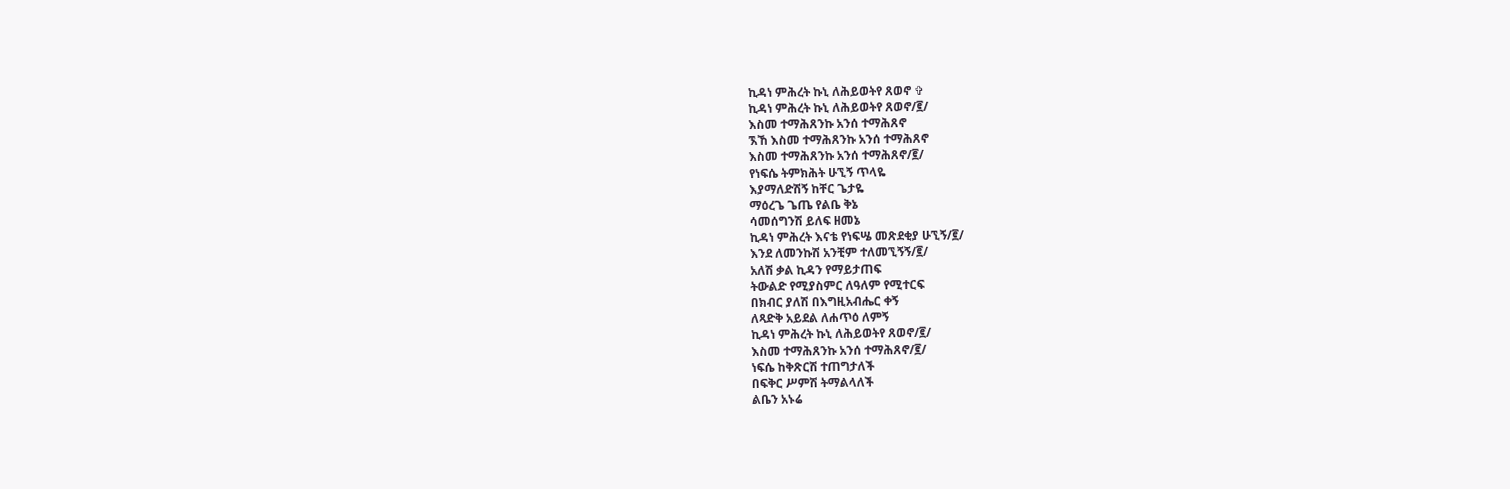ኪዳነ ምሕረት ኩኒ ለሕይወትየ ጸወኖ ✞
ኪዳነ ምሕረት ኩኒ ለሕይወትየ ጸወኖ/፪/
እስመ ተማሕጸንኩ አንሰ ተማሕጸኖ
ኧኸ እስመ ተማሕጸንኩ አንሰ ተማሕጸኖ
እስመ ተማሕጸንኩ አንሰ ተማሕጸኖ/፪/
የነፍሴ ትምክሕት ሁኚኝ ጥላዬ
እያማለድሽኝ ከቸር ጌታዬ
ማዕረጌ ጌጤ የልቤ ቅኔ
ሳመሰግንሽ ይለፍ ዘመኔ
ኪዳነ ምሕረት እናቴ የነፍሤ መጽደቂያ ሁኚኝ/፪/
እንደ ለመንኩሽ አንቺም ተለመኚኝኝ/፪/
አለሽ ቃል ኪዳን የማይታጠፍ
ትውልድ የሚያስምር ለዓለም የሚተርፍ
በክብር ያለሽ በእግዚአብሔር ቀኝ
ለጻድቅ አይደል ለሐጥዕ ለምኝ
ኪዳነ ምሕረት ኩኒ ለሕይወትየ ጸወኖ/፪/
እስመ ተማሕጸንኩ አንሰ ተማሕጸኖ/፪/
ነፍሴ ከቅጽርሽ ተጠግታለች
በፍቅር ሥምሽ ትማልላለች
ልቤን አኑሬ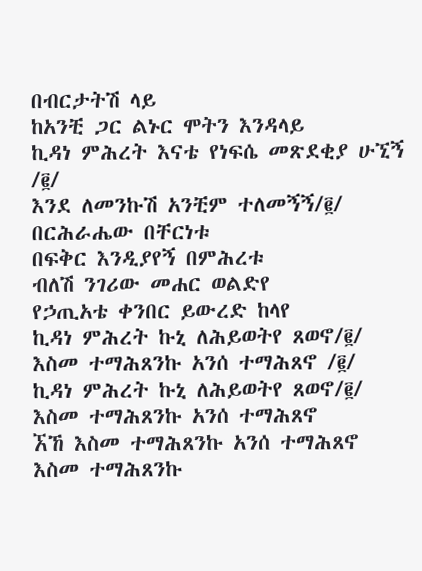በብርታትሽ ላይ
ከአንቺ ጋር ልኑር ሞትን እንዳላይ
ኪዳነ ምሕረት እናቴ የነፍሴ መጽደቂያ ሁኚኝ /፪/
እንደ ለመንኩሽ አንቺም ተለመኝኝ/፪/
በርሕራሔው በቸርነቱ
በፍቅር እንዲያየኝ በምሕረቱ
ብለሽ ንገሪው መሐር ወልድየ
የኃጢአቴ ቀንበር ይውረድ ከላየ
ኪዳነ ምሕረት ኩኒ ለሕይወትየ ጸወኖ/፪/
እስመ ተማሕጸንኩ አንሰ ተማሕጸኖ /፪/
ኪዳነ ምሕረት ኩኒ ለሕይወትየ ጸወኖ/፪/
እስመ ተማሕጸንኩ አንሰ ተማሕጸኖ
ኧኸ እስመ ተማሕጸንኩ አንሰ ተማሕጸኖ
እስመ ተማሕጸንኩ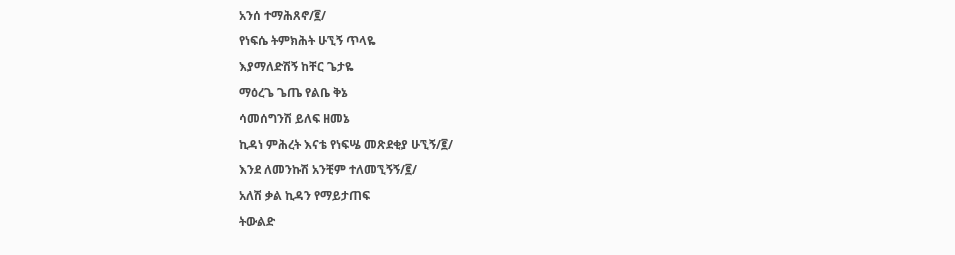አንሰ ተማሕጸኖ/፪/
የነፍሴ ትምክሕት ሁኚኝ ጥላዬ
እያማለድሽኝ ከቸር ጌታዬ
ማዕረጌ ጌጤ የልቤ ቅኔ
ሳመሰግንሽ ይለፍ ዘመኔ
ኪዳነ ምሕረት እናቴ የነፍሤ መጽደቂያ ሁኚኝ/፪/
እንደ ለመንኩሽ አንቺም ተለመኚኝኝ/፪/
አለሽ ቃል ኪዳን የማይታጠፍ
ትውልድ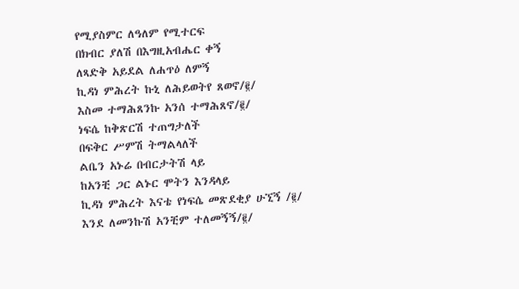የሚያስምር ለዓለም የሚተርፍ
በክብር ያለሽ በእግዚአብሔር ቀኝ
ለጻድቅ አይደል ለሐጥዕ ለምኝ
ኪዳነ ምሕረት ኩኒ ለሕይወትየ ጸወኖ/፪/
እስመ ተማሕጸንኩ አንሰ ተማሕጸኖ/፪/
ነፍሴ ከቅጽርሽ ተጠግታለች
በፍቅር ሥምሽ ትማልላለች
ልቤን አኑሬ በብርታትሽ ላይ
ከአንቺ ጋር ልኑር ሞትን እንዳላይ
ኪዳነ ምሕረት እናቴ የነፍሴ መጽደቂያ ሁኚኝ /፪/
እንደ ለመንኩሽ አንቺም ተለመኝኝ/፪/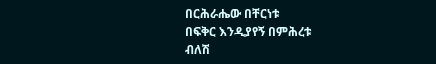በርሕራሔው በቸርነቱ
በፍቅር እንዲያየኝ በምሕረቱ
ብለሽ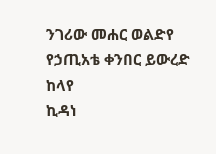ንገሪው መሐር ወልድየ
የኃጢአቴ ቀንበር ይውረድ ከላየ
ኪዳነ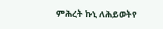ምሕረት ኩኒ ለሕይወትየ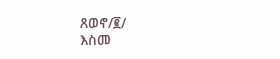ጸወኖ/፪/
እስመ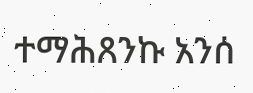ተማሕጸንኩ አንሰ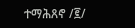ተማሕጸኖ /፪/